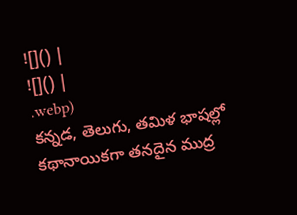![]() |
![]() |
.webp)
కన్నడ, తెలుగు, తమిళ భాషల్లో కథానాయికగా తనదైన ముద్ర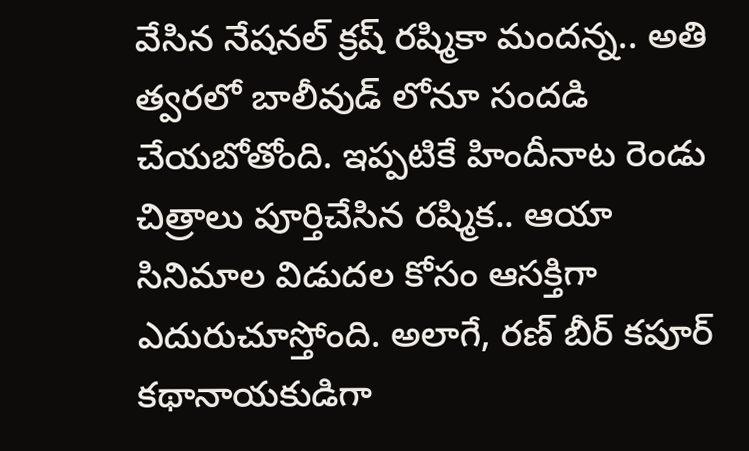వేసిన నేషనల్ క్రష్ రష్మికా మందన్న.. అతి త్వరలో బాలీవుడ్ లోనూ సందడి చేయబోతోంది. ఇప్పటికే హిందీనాట రెండు చిత్రాలు పూర్తిచేసిన రష్మిక.. ఆయా సినిమాల విడుదల కోసం ఆసక్తిగా ఎదురుచూస్తోంది. అలాగే, రణ్ బీర్ కపూర్ కథానాయకుడిగా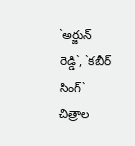`అర్జున్ రెడ్డి`, `కబీర్ సింగ్` చిత్రాల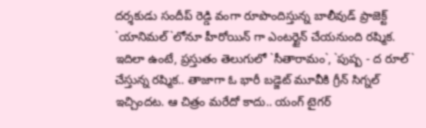దర్శకుడు సందీప్ రెడ్డి వంగా రూపొందిస్తున్న బాలీవుడ్ ప్రాజెక్ట్ `యానిమల్`లోనూ హీరోయిన్ గా ఎంటర్టైన్ చేయనుంది రష్మిక.
ఇదిలా ఉంటే, ప్రస్తుతం తెలుగులో `సీతారామం`, `పుష్ప - ద రూల్` చేస్తున్న రష్మిక.. తాజాగా ఓ భారీ బడ్జెట్ మూవీకి గ్రీన్ సిగ్నల్ ఇచ్చిందట. ఆ చిత్రం మరేదో కాదు.. యంగ్ టైగర్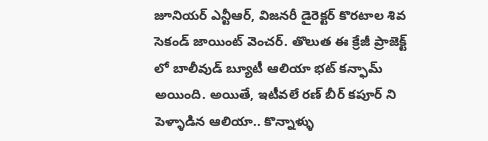జూనియర్ ఎన్టీఆర్, విజనరీ డైరెక్టర్ కొరటాల శివ సెకండ్ జాయింట్ వెంచర్. తొలుత ఈ క్రేజీ ప్రాజెక్ట్ లో బాలీవుడ్ బ్యూటీ ఆలియా భట్ కన్ఫామ్ అయింది. అయితే, ఇటీవలే రణ్ బీర్ కపూర్ ని పెళ్ళాడిన ఆలియా.. కొన్నాళ్ళు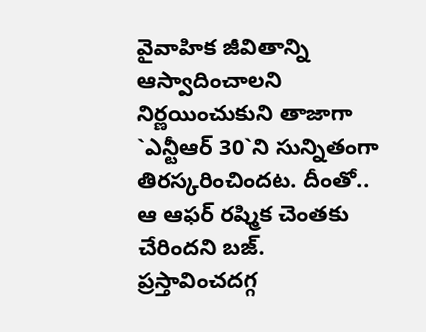వైవాహిక జీవితాన్ని ఆస్వాదించాలని నిర్ణయించుకుని తాజాగా `ఎన్టీఆర్ 30`ని సున్నితంగా తిరస్కరించిందట. దీంతో.. ఆ ఆఫర్ రష్మిక చెంతకు చేరిందని బజ్.
ప్రస్తావించదగ్గ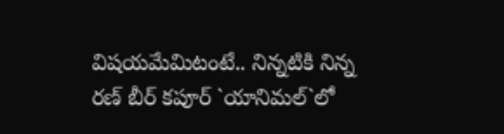విషయమేమిటంటే.. నిన్నటికి నిన్న రణ్ బీర్ కపూర్ `యానిమల్`లో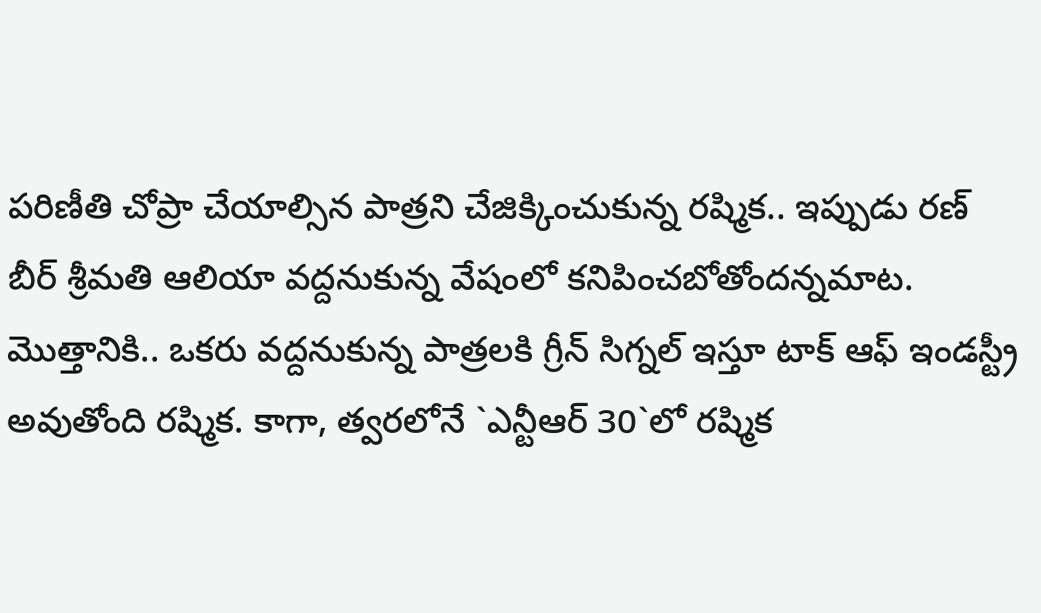పరిణీతి చోప్రా చేయాల్సిన పాత్రని చేజిక్కించుకున్న రష్మిక.. ఇప్పుడు రణ్ బీర్ శ్రీమతి ఆలియా వద్దనుకున్న వేషంలో కనిపించబోతోందన్నమాట. మొత్తానికి.. ఒకరు వద్దనుకున్న పాత్రలకి గ్రీన్ సిగ్నల్ ఇస్తూ టాక్ ఆఫ్ ఇండస్ట్రీ అవుతోంది రష్మిక. కాగా, త్వరలోనే `ఎన్టీఆర్ 30`లో రష్మిక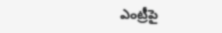ఎంట్రీపై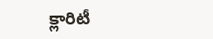క్లారిటీ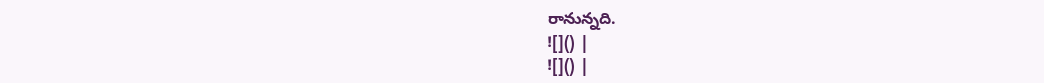రానున్నది.
![]() |
![]() |